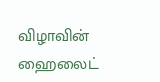விழாவின் ஹைலைட்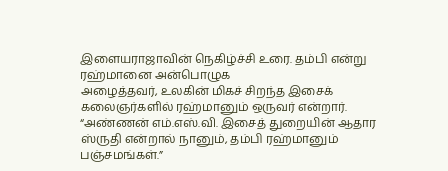இளையராஜாவின் நெகிழ்ச்சி உரை. தம்பி என்று ரஹ்மானை அன்பொழுக
அழைத்தவர், உலகின் மிகச் சிறந்த இசைக் கலைஞர்களில் ரஹ்மானும் ஒருவர் என்றார்.
“அண்ணன் எம்.எஸ்.வி. இசைத் துறையின் ஆதார ஸ்ருதி என்றால் நானும், தம்பி ரஹ்மானும்
பஞ்சமங்கள்.”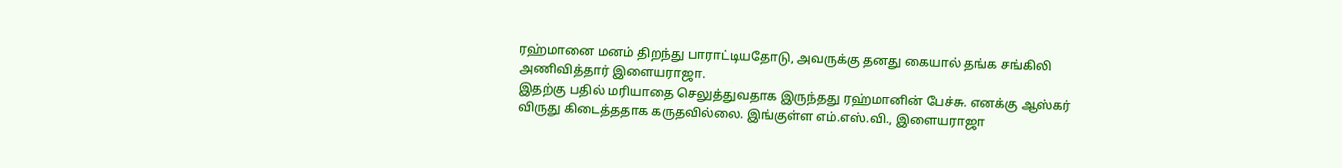ரஹ்மானை மனம் திறந்து பாராட்டியதோடு, அவருக்கு தனது கையால் தங்க சங்கிலி
அணிவித்தார் இளையராஜா.
இதற்கு பதில் மரியாதை செலுத்துவதாக இருந்தது ரஹ்மானின் பேச்சு. எனக்கு ஆஸ்கர்
விருது கிடைத்ததாக கருதவில்லை. இங்குள்ள எம்.எஸ்.வி., இளையராஜா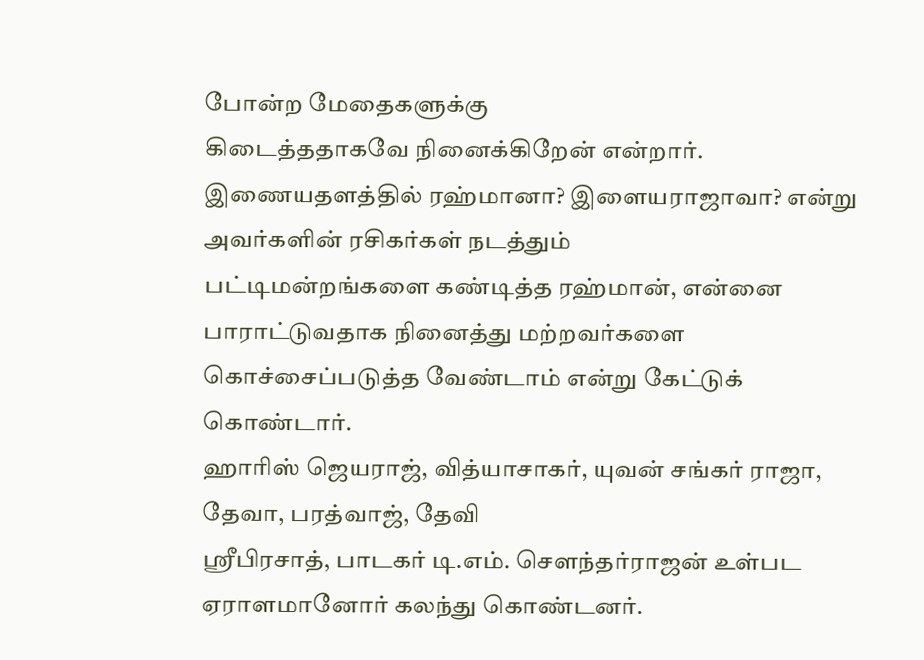போன்ற மேதைகளுக்கு
கிடைத்ததாகவே நினைக்கிறேன் என்றார்.
இணையதளத்தில் ரஹ்மானா? இளையராஜாவா? என்று அவர்களின் ரசிகர்கள் நடத்தும்
பட்டிமன்றங்களை கண்டித்த ரஹ்மான், என்னை பாராட்டுவதாக நினைத்து மற்றவர்களை
கொச்சைப்படுத்த வேண்டாம் என்று கேட்டுக் கொண்டார்.
ஹாரிஸ் ஜெயராஜ், வித்யாசாகர், யுவன் சங்கர் ராஜா, தேவா, பரத்வாஜ், தேவி
ஸ்ரீபிரசாத், பாடகர் டி.எம். சௌந்தர்ராஜன் உள்பட ஏராளமானோர் கலந்து கொண்டனர்.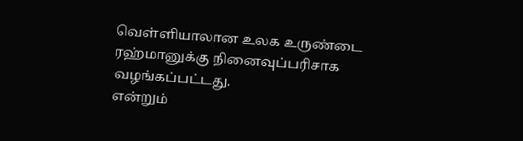வெள்ளியாலான உலக உருண்டை ரஹ்மானுக்கு நினைவுப்பரிசாக வழங்கப்பட்டது.
என்றும்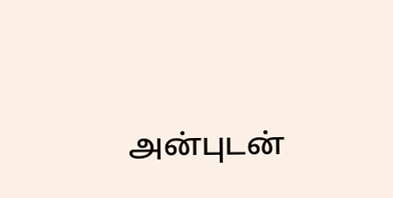அன்புடன்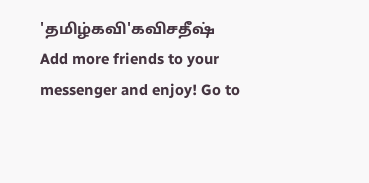'தமிழ்கவி'௧விசதீஷ்
Add more friends to your messenger and enjoy! Go to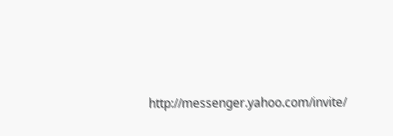http://messenger.yahoo.com/invite/